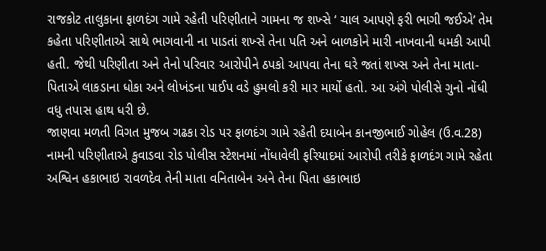રાજકોટ તાલુકાના ફાળદંગ ગામે રહેતી પરિણીતાને ગામના જ શખ્સે ‘ ચાલ આપણે ફરી ભાગી જઈએ’ તેમ કહેતા પરિણીતાએ સાથે ભાગવાની ના પાડતાં શખ્સે તેના પતિ અને બાળકોને મારી નાખવાની ધમકી આપી હતી. જેથી પરિણીતા અને તેનો પરિવાર આરોપીને ઠપકો આપવા તેના ઘરે જતાં શખ્સ અને તેના માતા-પિતાએ લાકડાના ધોકા અને લોખંડના પાઈપ વડે હુમલો કરી માર માર્યો હતો. આ અંગે પોલીસે ગુનો નોંધી વધુ તપાસ હાથ ધરી છે.
જાણવા મળતી વિગત મુજબ ગઢકા રોડ પર ફાળદંગ ગામે રહેતી દયાબેન કાનજીભાઈ ગોહેલ (ઉ.વ.28) નામની પરિણીતાએ કુવાડવા રોડ પોલીસ સ્ટેશનમાં નોંધાવેલી ફરિયાદમાં આરોપી તરીકે ફાળદંગ ગામે રહેતા અશ્વિન હકાભાઇ રાવળદેવ તેની માતા વનિતાબેન અને તેના પિતા હકાભાઇ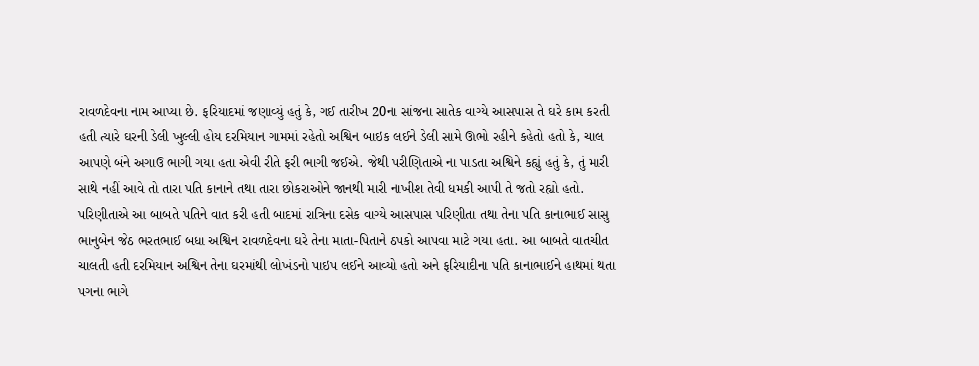રાવળદેવના નામ આપ્યા છે. ફરિયાદમાં જણાવ્યું હતું કે, ગઈ તારીખ 20ના સાંજના સાતેક વાગ્યે આસપાસ તે ઘરે કામ કરતી હતી ત્યારે ઘરની ડેલી ખુલ્લી હોય દરમિયાન ગામમાં રહેતો અશ્વિન બાઇક લઈને ડેલી સામે ઊભો રહીને કહેતો હતો કે, ચાલ આપણે બંને અગાઉ ભાગી ગયા હતા એવી રીતે ફરી ભાગી જઈએ. જેથી પરીણિતાએ ના પાડતા અશ્વિને કહ્યું હતું કે, તું મારી સાથે નહીં આવે તો તારા પતિ કાનાને તથા તારા છોકરાઓને જાનથી મારી નાખીશ તેવી ધમકી આપી તે જતો રહ્યો હતો.
પરિણીતાએ આ બાબતે પતિને વાત કરી હતી બાદમાં રાત્રિના દસેક વાગ્યે આસપાસ પરિણીતા તથા તેના પતિ કાનાભાઈ સાસુ ભાનુબેન જેઠ ભરતભાઈ બધા અશ્વિન રાવળદેવના ઘરે તેના માતા-પિતાને ઠપકો આપવા માટે ગયા હતા. આ બાબતે વાતચીત ચાલતી હતી દરમિયાન અશ્વિન તેના ઘરમાંથી લોખંડનો પાઇપ લઈને આવ્યો હતો અને ફરિયાદીના પતિ કાનાભાઈને હાથમાં થતા પગના ભાગે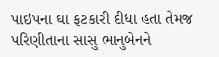પાઇપના ઘા ફટકારી દીધા હતા તેમજ પરિણીતાના સાસુ ભાનુબેનને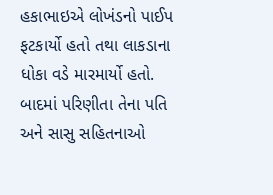હકાભાઇએ લોખંડનો પાઈપ ફટકાર્યો હતો તથા લાકડાના ધોકા વડે મારમાર્યો હતો. બાદમાં પરિણીતા તેના પતિ અને સાસુ સહિતનાઓ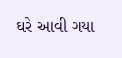ઘરે આવી ગયા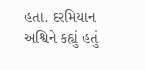હતા. દરમિયાન અશ્વિને કહ્યું હતું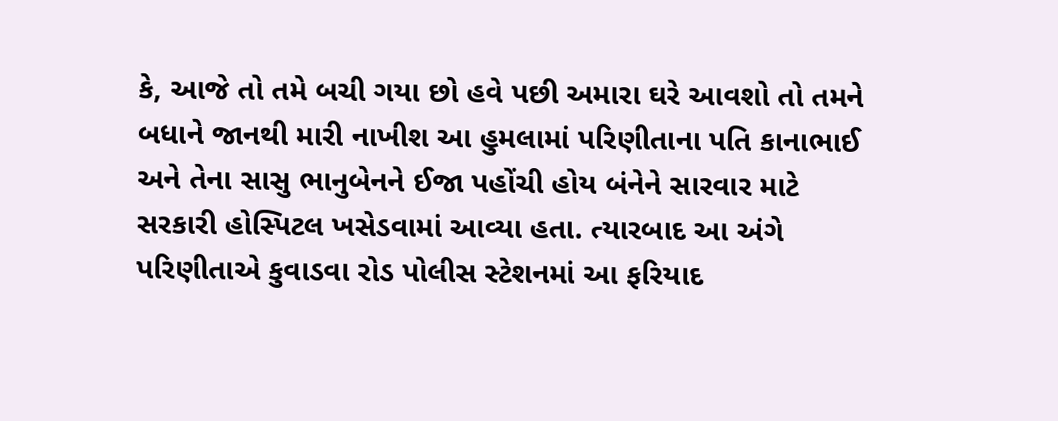કે, આજે તો તમે બચી ગયા છો હવે પછી અમારા ઘરે આવશો તો તમને બધાને જાનથી મારી નાખીશ આ હુમલામાં પરિણીતાના પતિ કાનાભાઈ અને તેના સાસુ ભાનુબેનને ઈજા પહોંચી હોય બંનેને સારવાર માટે સરકારી હોસ્પિટલ ખસેડવામાં આવ્યા હતા. ત્યારબાદ આ અંગે પરિણીતાએ કુવાડવા રોડ પોલીસ સ્ટેશનમાં આ ફરિયાદ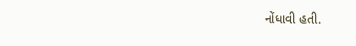નોંધાવી હતી.